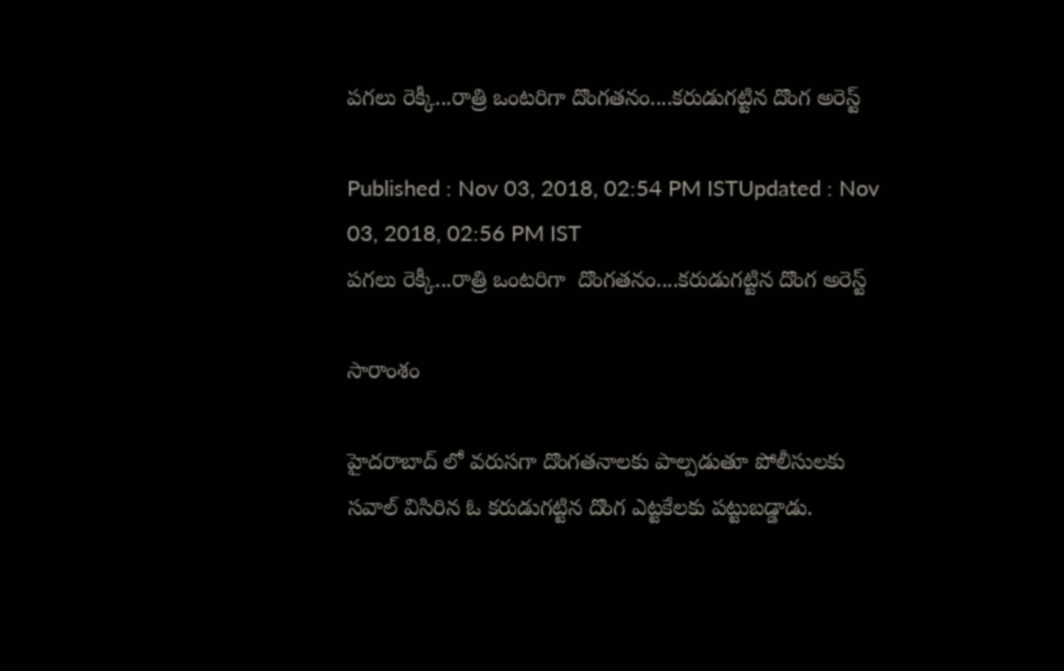పగలు రెక్కీ...రాత్రి ఒంటరిగా దొంగతనం....కరుడుగట్టిన దొంగ అరెస్ట్

Published : Nov 03, 2018, 02:54 PM ISTUpdated : Nov 03, 2018, 02:56 PM IST
పగలు రెక్కీ...రాత్రి ఒంటరిగా  దొంగతనం....కరుడుగట్టిన దొంగ అరెస్ట్

సారాంశం

హైదరాబాద్ లో వరుసగా దొంగతనాలకు పాల్పడుతూ పోలీసులకు సవాల్ విసిరిన ఓ కరుడుగట్టిన దొంగ ఎట్టకేలకు పట్టుబడ్డాడు.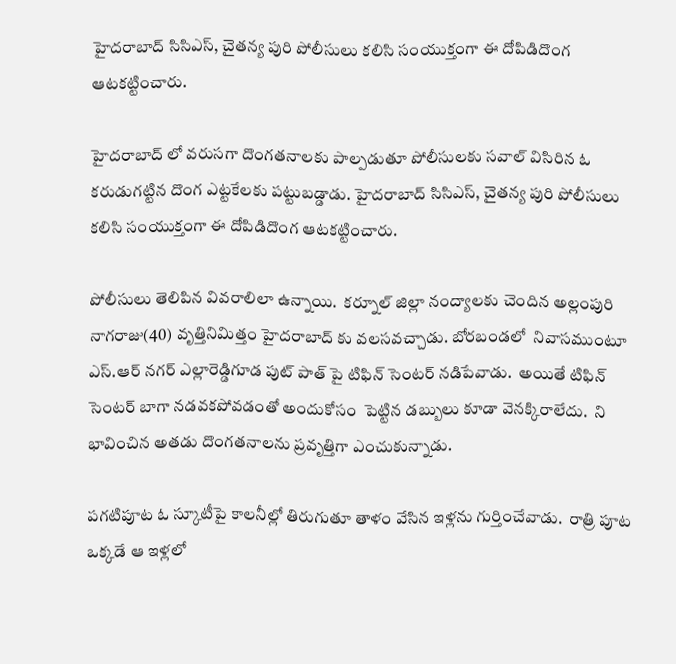హైదరాబాద్ సిసిఎస్, చైతన్య పురి పోలీసులు కలిసి సంయుక్తంగా ఈ దోపిడిదొంగ ఆటకట్టించారు.

హైదరాబాద్ లో వరుసగా దొంగతనాలకు పాల్పడుతూ పోలీసులకు సవాల్ విసిరిన ఓ కరుడుగట్టిన దొంగ ఎట్టకేలకు పట్టుబడ్డాడు. హైదరాబాద్ సిసిఎస్, చైతన్య పురి పోలీసులు కలిసి సంయుక్తంగా ఈ దోపిడిదొంగ ఆటకట్టించారు.

పోలీసులు తెలిపిన వివరాలిలా ఉన్నాయి.  కర్నూల్ జిల్లా నంద్యాలకు చెందిన అల్లంపురి నాగరాజు(40) వృత్తినిమిత్తం హైదరాబాద్ కు వలసవచ్చాడు. బోరబండలో  నివాసముంటూ ఎస్.ఆర్ నగర్ ఎల్లారెడ్డిగూడ పుట్ పాత్ పై టిఫిన్ సెంటర్ నడిపేవాడు.  అయితే టిఫిన్ సెంటర్ బాగా నడవకపోవడంతో అందుకోసం  పెట్టిన డబ్బులు కూడా వెనక్కిరాలేదు.  ని భావించిన అతడు దొంగతనాలను ప్రవృత్తిగా ఎంచుకున్నాడు.

పగటిపూట ఓ స్కూటీపై కాలనీల్లో తిరుగుతూ తాళం వేసిన ఇళ్లను గుర్తించేవాడు.  రాత్రి పూట ఒక్కడే ఆ ఇళ్లలో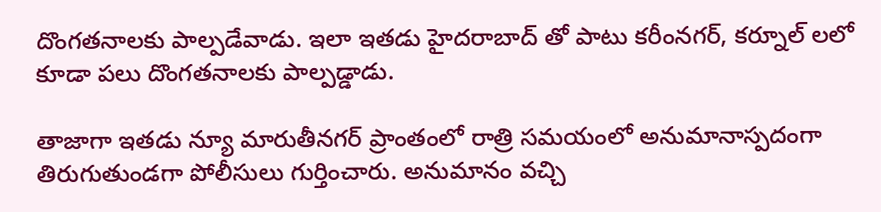దొంగతనాలకు పాల్పడేవాడు. ఇలా ఇతడు హైదరాబాద్ తో పాటు కరీంనగర్, కర్నూల్ లలో కూడా పలు దొంగతనాలకు పాల్పడ్డాడు.

తాజాగా ఇతడు న్యూ మారుతీనగర్ ప్రాంతంలో రాత్రి సమయంలో అనుమానాస్పదంగా తిరుగుతుండగా పోలీసులు గుర్తించారు. అనుమానం వచ్చి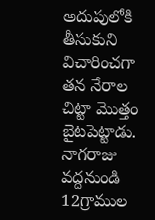అదుపులోకి తీసుకుని విచారించగా తన నేరాల చిట్టా మొత్తం బైటపెట్టాడు.  నాగరాజు వద్దనుండి 12గ్రాముల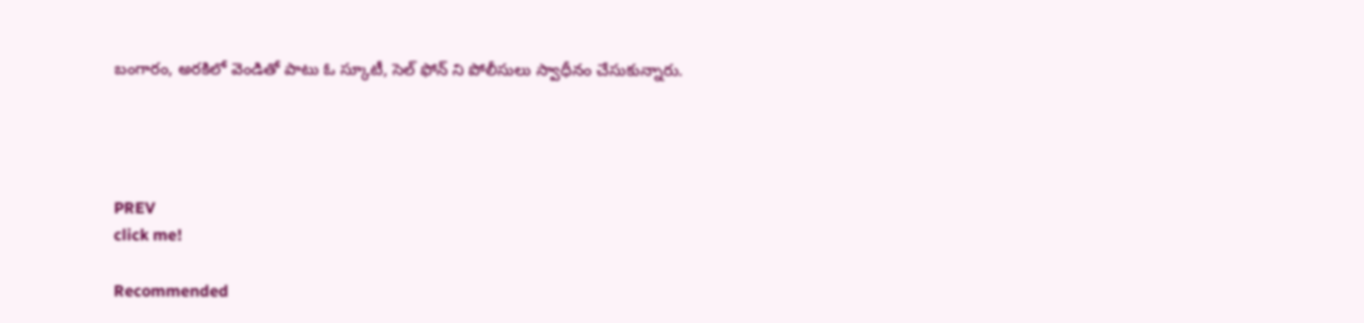బంగారం, అరకిలో వెండితో పాటు ఓ స్కూటీ, సెల్ ఫోన్ ని పోలీసులు స్వాధీనం చేసుకున్నారు.




PREV
click me!

Recommended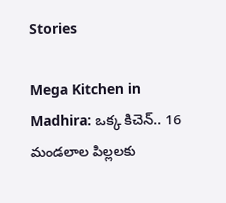Stories

Mega Kitchen in Madhira: ఒక్క కిచెన్.. 16 మండలాల పిల్లలకు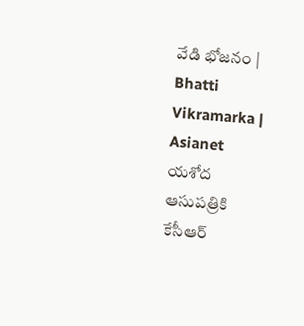వేడి భోజనం | Bhatti Vikramarka | Asianet
యశోద ఆసుపత్రికి కేసీఆర్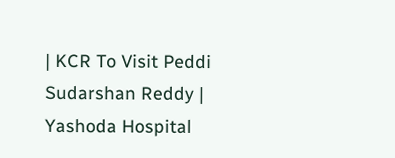| KCR To Visit Peddi Sudarshan Reddy | Yashoda Hospital